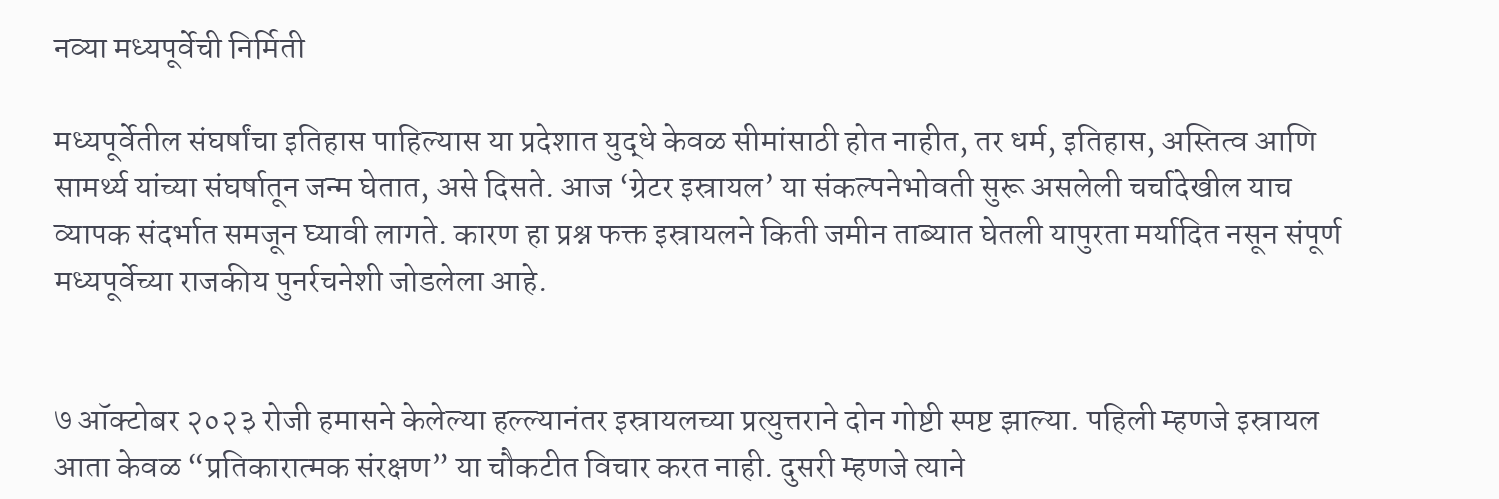नव्या मध्यपूर्वेची निर्मिती

मध्यपूर्वेतील संघर्षांचा इतिहास पाहिल्यास या प्रदेशात युद्धे केवळ सीमांसाठी होत नाहीत, तर धर्म, इतिहास, अस्तित्व आणि सामर्थ्य यांच्या संघर्षातून जन्म घेतात, असे दिसते. आज ‘ग्रेटर इस्रायल’ या संकल्पनेभोवती सुरू असलेली चर्चादेखील याच व्यापक संदर्भात समजून घ्यावी लागते. कारण हा प्रश्न फक्त इस्रायलने किती जमीन ताब्यात घेतली यापुरता मर्यादित नसून संपूर्ण मध्यपूर्वेच्या राजकीय पुनर्रचनेशी जोडलेला आहे.


७ ऑक्टोबर २०२३ रोजी हमासने केलेल्या हल्ल्यानंतर इस्रायलच्या प्रत्युत्तराने दोन गोष्टी स्पष्ट झाल्या. पहिली म्हणजे इस्रायल आता केवळ “प्रतिकारात्मक संरक्षण” या चौकटीत विचार करत नाही. दुसरी म्हणजे त्याने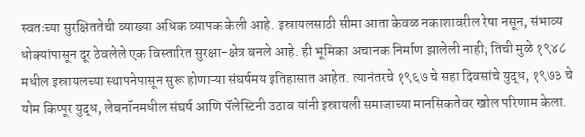स्वतःच्या सुरक्षिततेची व्याख्या अधिक व्यापक केली आहे. इस्रायलसाठी सीमा आता केवळ नकाशावरील रेषा नसून, संभाव्य धोक्यांपासून दूर ठेवलेले एक विस्तारित सुरक्षा-क्षेत्र बनले आहे. ही भूमिका अचानक निर्माण झालेली नाही; तिची मुळे १९४८ मधील इस्रायलच्या स्थापनेपासून सुरू होणाऱ्या संघर्षमय इतिहासात आहेत. त्यानंतरचे १९६७ चे सहा दिवसांचे युद्ध, १९७३ चे योम किप्पूर युद्ध, लेबनॉनमधील संघर्ष आणि पॅलेस्टिनी उठाव यांनी इस्रायली समाजाच्या मानसिकतेवर खोल परिणाम केला.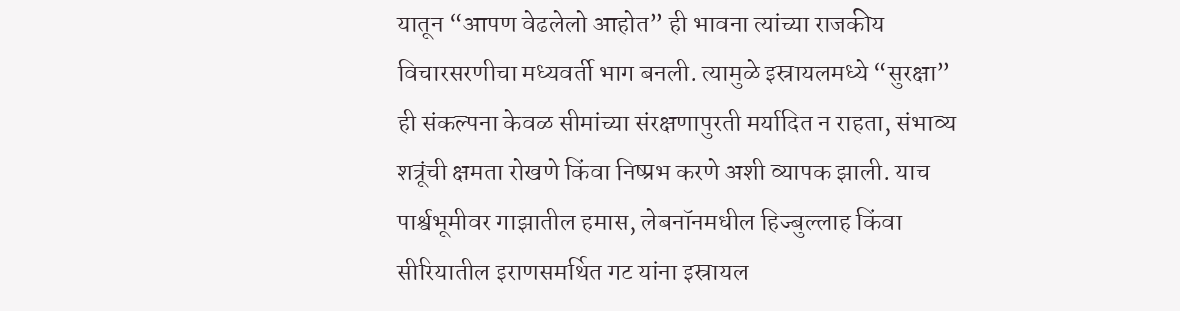यातून “आपण वेढलेलो आहोत” ही भावना त्यांच्या राजकीय विचारसरणीचा मध्यवर्ती भाग बनली. त्यामुळे इस्रायलमध्ये “सुरक्षा” ही संकल्पना केवळ सीमांच्या संरक्षणापुरती मर्यादित न राहता, संभाव्य शत्रूंची क्षमता रोखणे किंवा निष्प्रभ करणे अशी व्यापक झाली. याच पार्श्वभूमीवर गाझातील हमास, लेबनॉनमधील हिज्बुल्लाह किंवा सीरियातील इराणसमर्थित गट यांना इस्रायल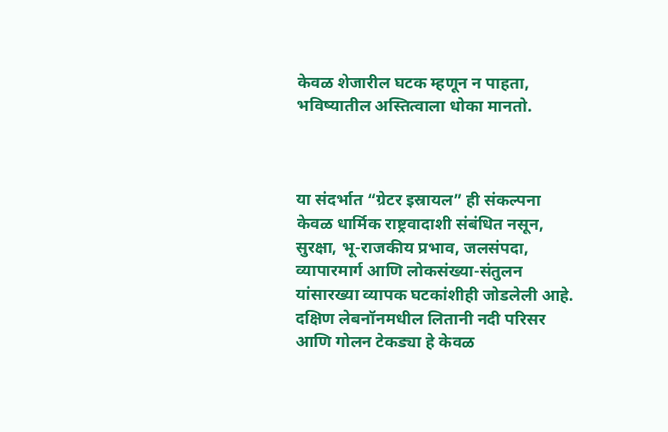केवळ शेजारील घटक म्हणून न पाहता, भविष्यातील अस्तित्वाला धोका मानतो.



या संदर्भात “ग्रेटर इस्रायल” ही संकल्पना केवळ धार्मिक राष्ट्रवादाशी संबंधित नसून, सुरक्षा, भू-राजकीय प्रभाव, जलसंपदा, व्यापारमार्ग आणि लोकसंख्या-संतुलन यांसारख्या व्यापक घटकांशीही जोडलेली आहे. दक्षिण लेबनॉनमधील लितानी नदी परिसर आणि गोलन टेकड्या हे केवळ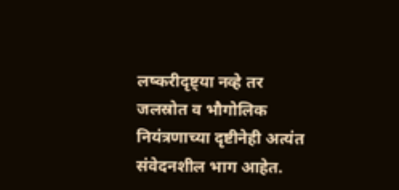लष्करीदृष्ट्या नव्हे तर जलस्रोत व भौगोलिक नियंत्रणाच्या दृष्टीनेही अत्यंत संवेदनशील भाग आहेत.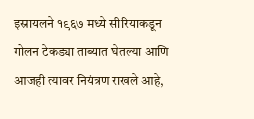इस्रायलने १९६७ मध्ये सीरियाकडून गोलन टेकड्या ताब्यात घेतल्या आणि आजही त्यावर नियंत्रण राखले आहे,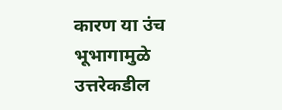कारण या उंच भूभागामुळे उत्तरेकडील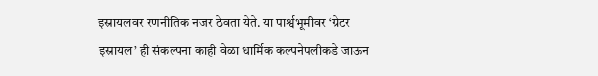इस्रायलवर रणनीतिक नजर ठेवता येते. या पार्श्वभूमीवर ‘ग्रेटर इस्रायल’ ही संकल्पना काही वेळा धार्मिक कल्पनेपलीकडे जाऊन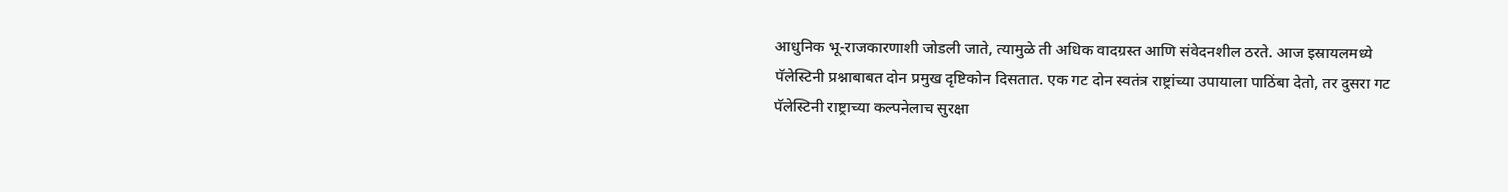आधुनिक भू-राजकारणाशी जोडली जाते, त्यामुळे ती अधिक वादग्रस्त आणि संवेदनशील ठरते. आज इस्रायलमध्ये पॅलेस्टिनी प्रश्नाबाबत दोन प्रमुख दृष्टिकोन दिसतात. एक गट दोन स्वतंत्र राष्ट्रांच्या उपायाला पाठिंबा देतो, तर दुसरा गट पॅलेस्टिनी राष्ट्राच्या कल्पनेलाच सुरक्षा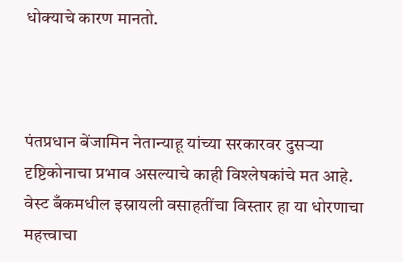धोक्याचे कारण मानतो.



पंतप्रधान बेंजामिन नेतान्याहू यांच्या सरकारवर दुसऱ्या दृष्टिकोनाचा प्रभाव असल्याचे काही विश्लेषकांचे मत आहे. वेस्ट बँकमधील इस्रायली वसाहतींचा विस्तार हा या धोरणाचा महत्त्वाचा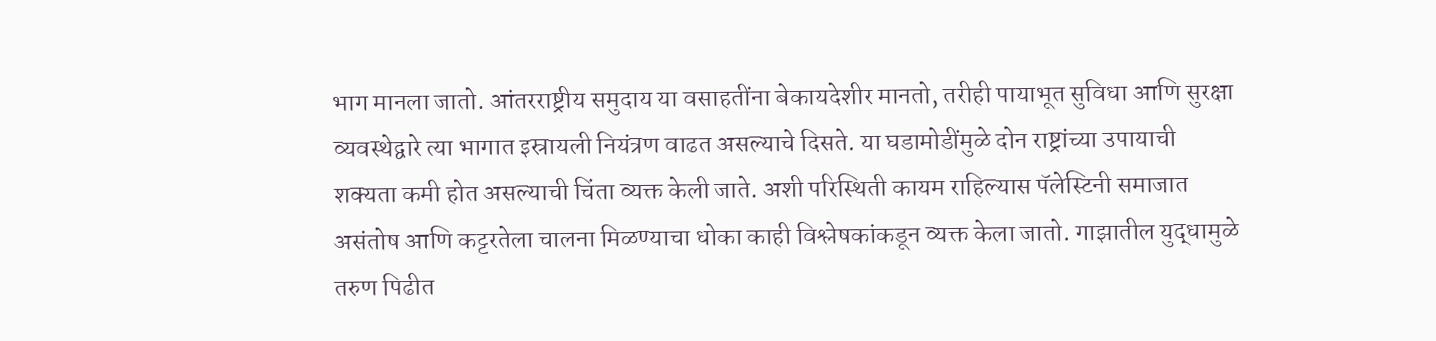भाग मानला जातो. आंतरराष्ट्रीय समुदाय या वसाहतींना बेकायदेशीर मानतो, तरीही पायाभूत सुविधा आणि सुरक्षा व्यवस्थेद्वारे त्या भागात इस्रायली नियंत्रण वाढत असल्याचे दिसते. या घडामोडींमुळे दोन राष्ट्रांच्या उपायाची शक्यता कमी होत असल्याची चिंता व्यक्त केली जाते. अशी परिस्थिती कायम राहिल्यास पॅलेस्टिनी समाजात असंतोष आणि कट्टरतेला चालना मिळण्याचा धोका काही विश्लेषकांकडून व्यक्त केला जातो. गाझातील युद्धामुळे तरुण पिढीत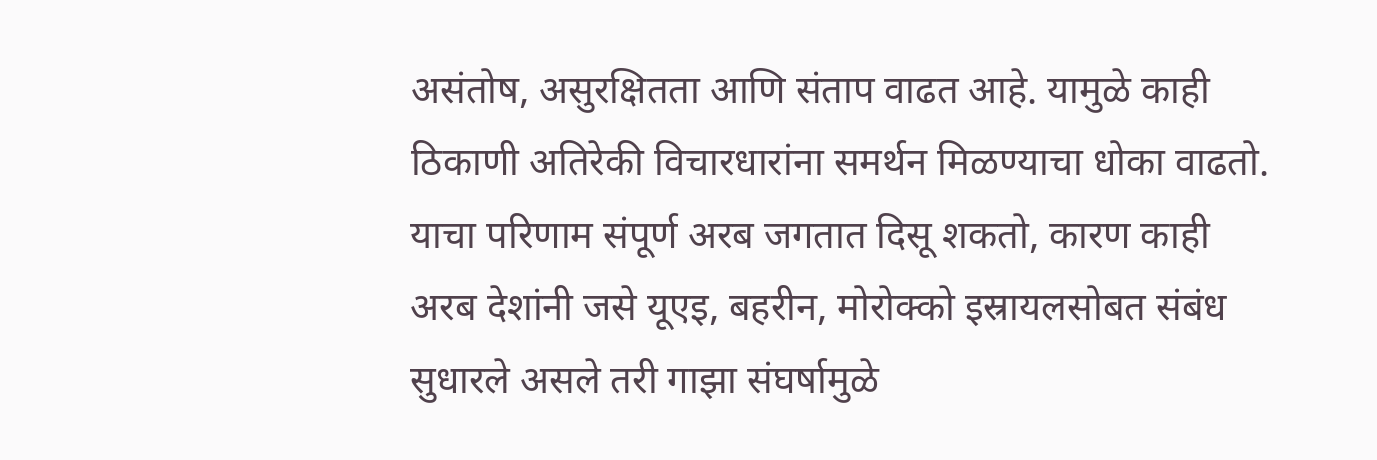असंतोष, असुरक्षितता आणि संताप वाढत आहे. यामुळे काही ठिकाणी अतिरेकी विचारधारांना समर्थन मिळण्याचा धोका वाढतो. याचा परिणाम संपूर्ण अरब जगतात दिसू शकतो, कारण काही अरब देशांनी जसे यूएइ, बहरीन, मोरोक्को इस्रायलसोबत संबंध सुधारले असले तरी गाझा संघर्षामुळे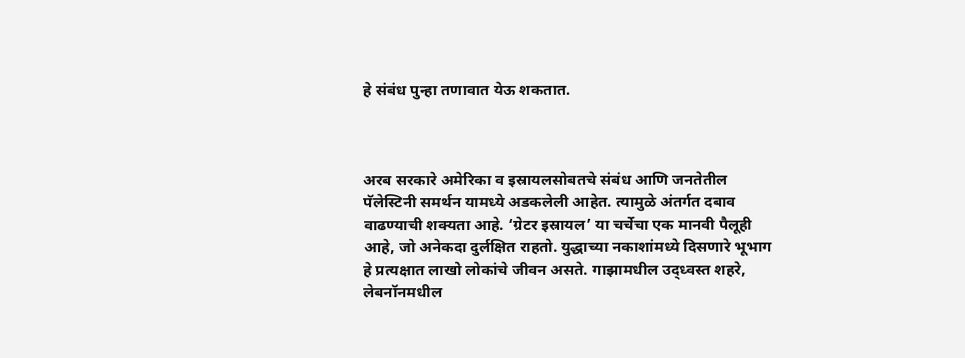हे संबंध पुन्हा तणावात येऊ शकतात.



अरब सरकारे अमेरिका व इस्रायलसोबतचे संबंध आणि जनतेतील पॅलेस्टिनी समर्थन यामध्ये अडकलेली आहेत. त्यामुळे अंतर्गत दबाव वाढण्याची शक्यता आहे. ‘ग्रेटर इस्रायल’ या चर्चेचा एक मानवी पैलूही आहे, जो अनेकदा दुर्लक्षित राहतो. युद्धाच्या नकाशांमध्ये दिसणारे भूभाग हे प्रत्यक्षात लाखो लोकांचे जीवन असते. गाझामधील उद्ध्वस्त शहरे, लेबनॉनमधील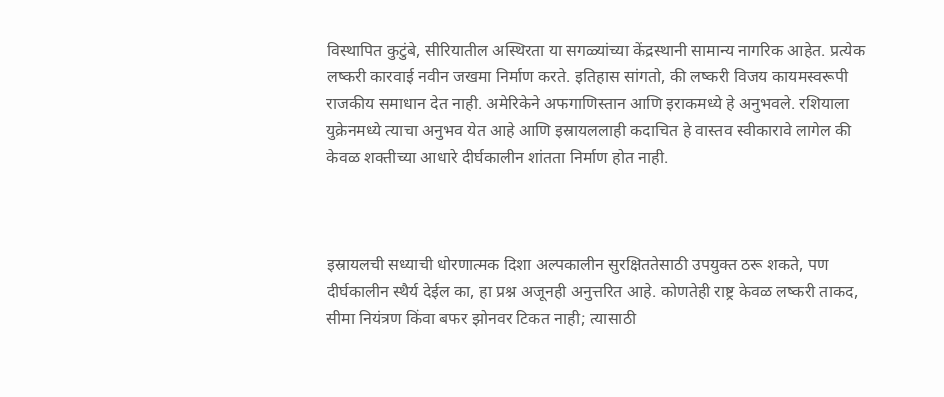विस्थापित कुटुंबे, सीरियातील अस्थिरता या सगळ्यांच्या केंद्रस्थानी सामान्य नागरिक आहेत. प्रत्येक लष्करी कारवाई नवीन जखमा निर्माण करते. इतिहास सांगतो, की लष्करी विजय कायमस्वरूपी राजकीय समाधान देत नाही. अमेरिकेने अफगाणिस्तान आणि इराकमध्ये हे अनुभवले. रशियाला युक्रेनमध्ये त्याचा अनुभव येत आहे आणि इस्रायललाही कदाचित हे वास्तव स्वीकारावे लागेल की केवळ शक्तीच्या आधारे दीर्घकालीन शांतता निर्माण होत नाही.



इस्रायलची सध्याची धोरणात्मक दिशा अल्पकालीन सुरक्षिततेसाठी उपयुक्त ठरू शकते, पण दीर्घकालीन स्थैर्य देईल का, हा प्रश्न अजूनही अनुत्तरित आहे. कोणतेही राष्ट्र केवळ लष्करी ताकद, सीमा नियंत्रण किंवा बफर झोनवर टिकत नाही; त्यासाठी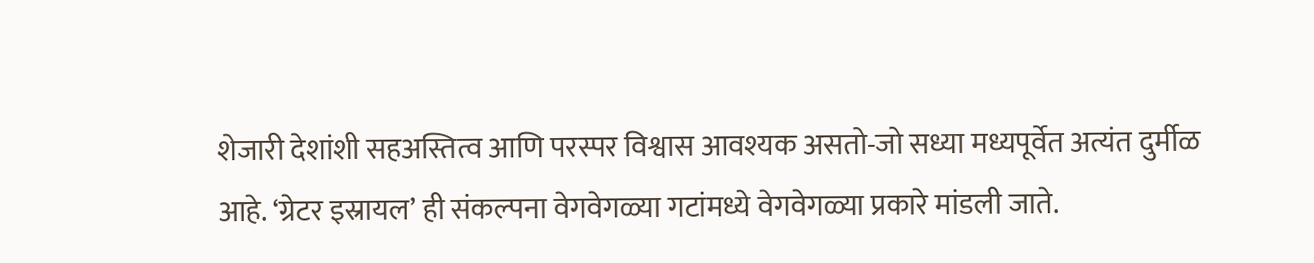शेजारी देशांशी सहअस्तित्व आणि परस्पर विश्वास आवश्यक असतो-जो सध्या मध्यपूर्वेत अत्यंत दुर्मीळ आहे. ‘ग्रेटर इस्रायल’ ही संकल्पना वेगवेगळ्या गटांमध्ये वेगवेगळ्या प्रकारे मांडली जाते.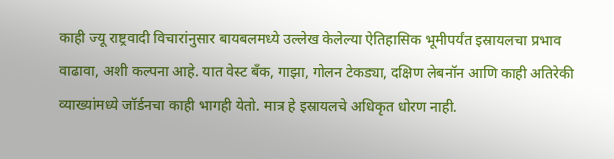काही ज्यू राष्ट्रवादी विचारांनुसार बायबलमध्ये उल्लेख केलेल्या ऐतिहासिक भूमीपर्यंत इस्रायलचा प्रभाव वाढावा, अशी कल्पना आहे. यात वेस्ट बँक, गाझा, गोलन टेकड्या, दक्षिण लेबनॉन आणि काही अतिरेकी व्याख्यांमध्ये जॉर्डनचा काही भागही येतो. मात्र हे इस्रायलचे अधिकृत धोरण नाही.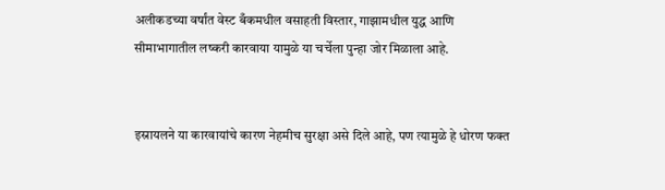अलीकडच्या वर्षांत वेस्ट बँकमधील वसाहती विस्तार, गाझामधील युद्ध आणि सीमाभागातील लष्करी कारवाया यामुळे या चर्चेला पुन्हा जोर मिळाला आहे.


इस्रायलने या कारवायांचे कारण नेहमीच सुरक्षा असे दिले आहे, पण त्यामुळे हे धोरण फक्त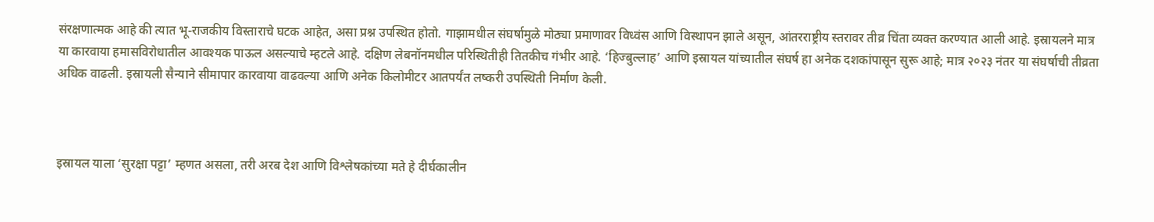संरक्षणात्मक आहे की त्यात भू-राजकीय विस्ताराचे घटक आहेत, असा प्रश्न उपस्थित होतो. गाझामधील संघर्षामुळे मोठ्या प्रमाणावर विध्वंस आणि विस्थापन झाले असून, आंतरराष्ट्रीय स्तरावर तीव्र चिंता व्यक्त करण्यात आली आहे. इस्रायलने मात्र या कारवाया हमासविरोधातील आवश्यक पाऊल असल्याचे म्हटले आहे. दक्षिण लेबनॉनमधील परिस्थितीही तितकीच गंभीर आहे. ‘हिज्बुल्लाह’ आणि इस्रायल यांच्यातील संघर्ष हा अनेक दशकांपासून सुरू आहे; मात्र २०२३ नंतर या संघर्षाची तीव्रता अधिक वाढली. इस्रायली सैन्याने सीमापार कारवाया वाढवल्या आणि अनेक किलोमीटर आतपर्यंत लष्करी उपस्थिती निर्माण केली.



इस्रायल याला ‘सुरक्षा पट्टा’ म्हणत असला, तरी अरब देश आणि विश्लेषकांच्या मते हे दीर्घकालीन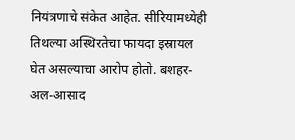नियंत्रणाचे संकेत आहेत. सीरियामध्येही तिथल्या अस्थिरतेचा फायदा इस्रायल घेत असल्याचा आरोप होतो. बशहर-अल-आसाद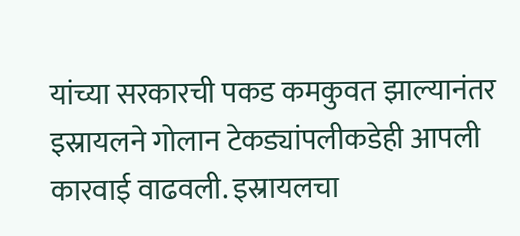यांच्या सरकारची पकड कमकुवत झाल्यानंतर इस्रायलने गोलान टेकड्यांपलीकडेही आपली कारवाई वाढवली. इस्रायलचा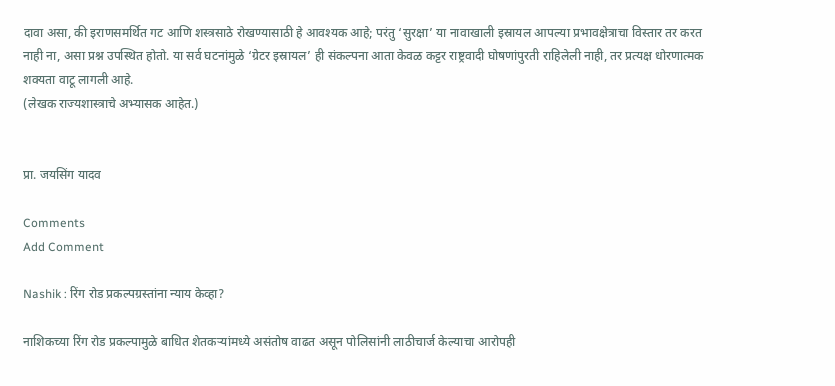दावा असा, की इराणसमर्थित गट आणि शस्त्रसाठे रोखण्यासाठी हे आवश्यक आहे; परंतु ‘सुरक्षा’ या नावाखाली इस्रायल आपल्या प्रभावक्षेत्राचा विस्तार तर करत नाही ना, असा प्रश्न उपस्थित होतो. या सर्व घटनांमुळे ‘ग्रेटर इस्रायल’ ही संकल्पना आता केवळ कट्टर राष्ट्रवादी घोषणांपुरती राहिलेली नाही, तर प्रत्यक्ष धोरणात्मक शक्यता वाटू लागली आहे.
(लेखक राज्यशास्त्राचे अभ्यासक आहेत.)


प्रा. जयसिंग यादव

Comments
Add Comment

Nashik : रिंग रोड प्रकल्पग्रस्तांना न्याय केव्हा?

नाशिकच्या रिंग रोड प्रकल्पामुळे बाधित शेतकऱ्यांमध्ये असंतोष वाढत असून पोलिसांनी लाठीचार्ज केल्याचा आरोपही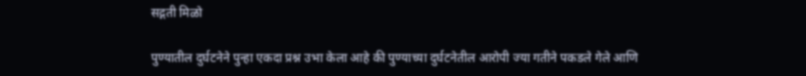सद्गती मिळो

पुण्यातील दुर्घटनेने पुन्हा एकदा प्रश्न उभा केला आहे की पुण्याच्या दुर्घटनेतील आरोपी ज्या गतीने पकडले गेले आणि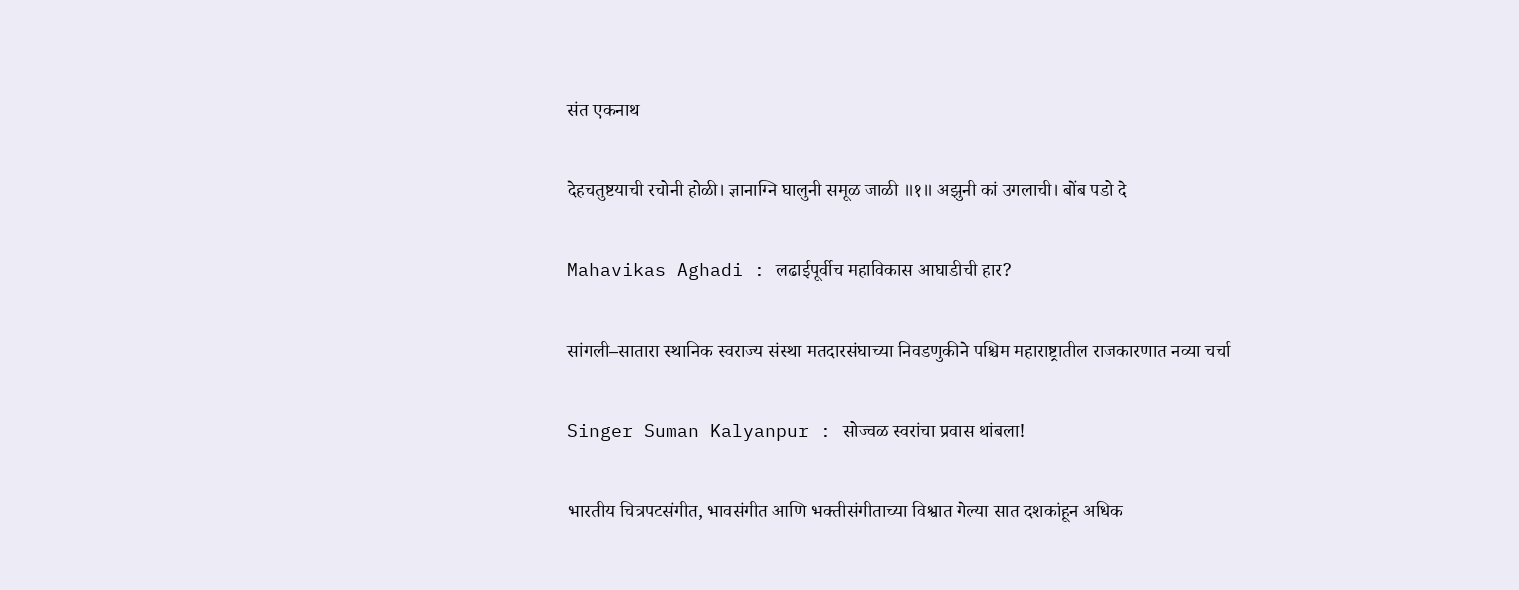संत एकनाथ

देहचतुष्टयाची रचोनी होळी। ज्ञानाग्नि घालुनी समूळ जाळी ॥१॥ अझुनी कां उगलाची। बोंब पडो दे

Mahavikas Aghadi : लढाईपूर्वीच महाविकास आघाडीची हार?

सांगली–सातारा स्थानिक स्वराज्य संस्था मतदारसंघाच्या निवडणुकीने पश्चिम महाराष्ट्रातील राजकारणात नव्या चर्चा

Singer Suman Kalyanpur : सोज्वळ स्वरांचा प्रवास थांबला!

भारतीय चित्रपटसंगीत, भावसंगीत आणि भक्तीसंगीताच्या विश्वात गेल्या सात दशकांहून अधिक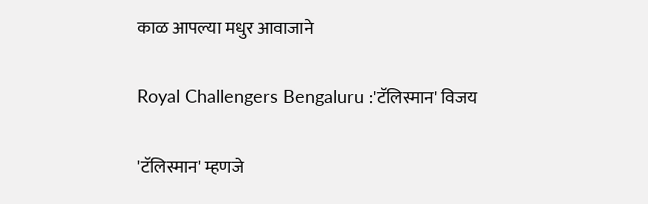काळ आपल्या मधुर आवाजाने

Royal Challengers Bengaluru :'टॅलिस्मान' विजय

'टॅलिस्मान' म्हणजे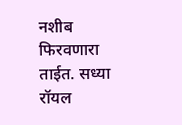नशीब फिरवणारा ताईत. सध्या रॉयल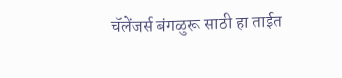चॅलेंजर्स बंगळुरू साठी हा ताईत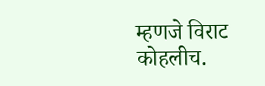म्हणजे विराट कोहलीच.